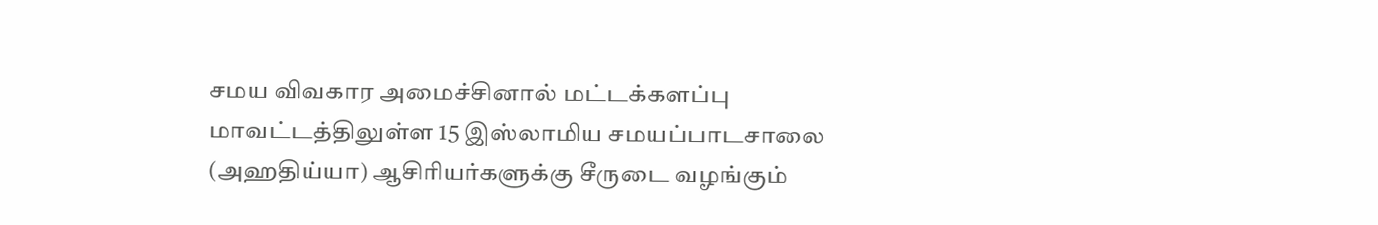சமய விவகார அமைச்சினால் மட்டக்களப்பு மாவட்டத்திலுள்ள 15 இஸ்லாமிய சமயப்பாடசாலை (அஹதிய்யா) ஆசிரியர்களுக்கு சீருடை வழங்கும்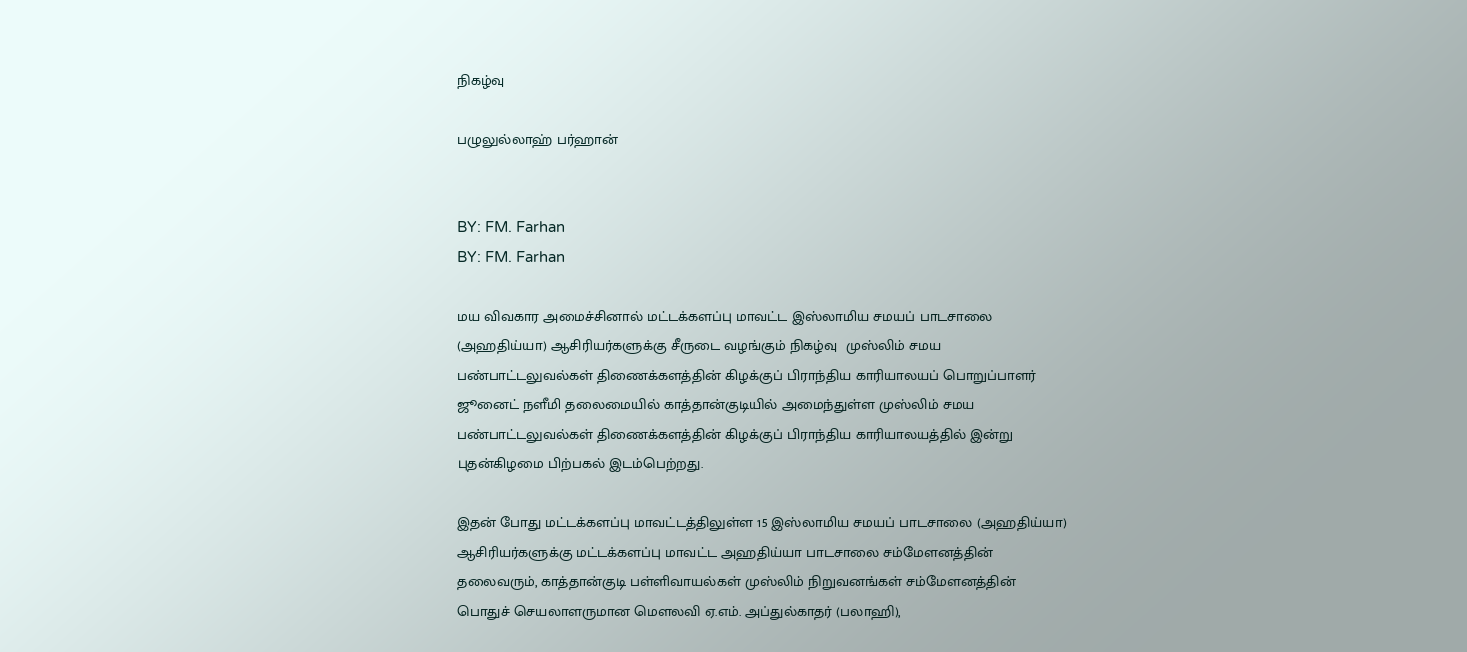நிகழ்வு

பழுலுல்லாஹ் பர்ஹான்


BY: FM. Farhan
BY: FM. Farhan

மய விவகார அமைச்சினால் மட்டக்களப்பு மாவட்ட இஸ்லாமிய சமயப் பாடசாலை (அஹதிய்யா) ஆசிரியர்களுக்கு சீருடை வழங்கும் நிகழ்வு  முஸ்லிம் சமய பண்பாட்டலுவல்கள் திணைக்களத்தின் கிழக்குப் பிராந்திய காரியாலயப் பொறுப்பாளர் ஜூனைட் நளீமி தலைமையில் காத்தான்குடியில் அமைந்துள்ள முஸ்லிம் சமய பண்பாட்டலுவல்கள் திணைக்களத்தின் கிழக்குப் பிராந்திய காரியாலயத்தில் இன்று புதன்கிழமை பிற்பகல் இடம்பெற்றது.

இதன் போது மட்டக்களப்பு மாவட்டத்திலுள்ள 15 இஸ்லாமிய சமயப் பாடசாலை (அஹதிய்யா) ஆசிரியர்களுக்கு மட்டக்களப்பு மாவட்ட அஹதிய்யா பாடசாலை சம்மேளனத்தின் தலைவரும், காத்தான்குடி பள்ளிவாயல்கள் முஸ்லிம் நிறுவனங்கள் சம்மேளனத்தின் பொதுச் செயலாளருமான மௌலவி ஏ.எம். அப்துல்காதர் (பலாஹி),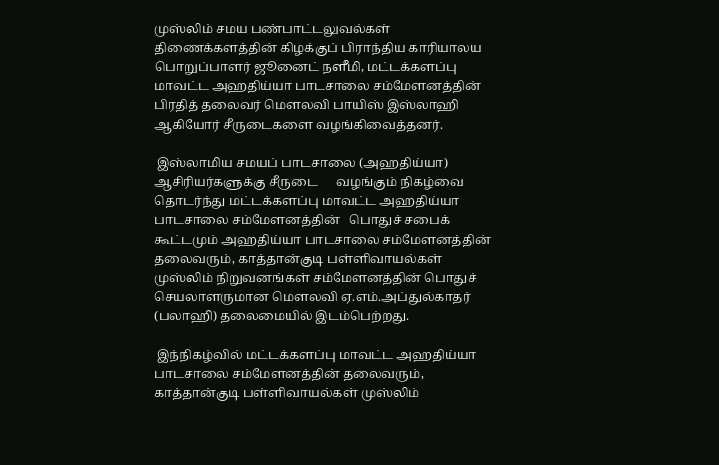முஸ்லிம் சமய பண்பாட்டலுவல்கள் திணைக்களத்தின் கிழக்குப் பிராந்திய காரியாலய பொறுப்பாளர் ஜூனைட் நளீமி, மட்டக்களப்பு மாவட்ட அஹதிய்யா பாடசாலை சம்மேளனத்தின் பிரதித் தலைவர் மௌலவி பாயிஸ் இஸ்லாஹி ஆகியோர் சீருடைகளை வழங்கிவைத்தனர்.

 இஸ்லாமிய சமயப் பாடசாலை (அஹதிய்யா) ஆசிரியர்களுக்கு சீருடை      வழங்கும் நிகழ்வை தொடர்ந்து மட்டக்களப்பு மாவட்ட அஹதிய்யா பாடசாலை சம்மேளனத்தின்   பொதுச் சபைக் கூட்டமும் அஹதிய்யா பாடசாலை சம்மேளனத்தின் தலைவரும், காத்தான்குடி பள்ளிவாயல்கள் முஸ்லிம் நிறுவனங்கள் சம்மேளனத்தின் பொதுச் செயலாளருமான மௌலவி ஏ.எம்.அப்துல்காதர் (பலாஹி) தலைமையில் இடம்பெற்றது.

 இந்நிகழ்வில் மட்டக்களப்பு மாவட்ட அஹதிய்யா பாடசாலை சம்மேளனத்தின் தலைவரும், காத்தான்குடி பள்ளிவாயல்கள் முஸ்லிம்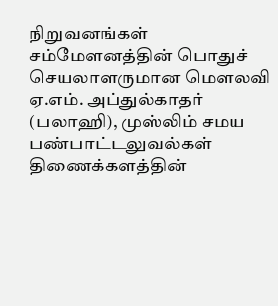நிறுவனங்கள் சம்மேளனத்தின் பொதுச் செயலாளருமான மௌலவி ஏ.எம். அப்துல்காதர் (பலாஹி), முஸ்லிம் சமய பண்பாட்டலுவல்கள் திணைக்களத்தின்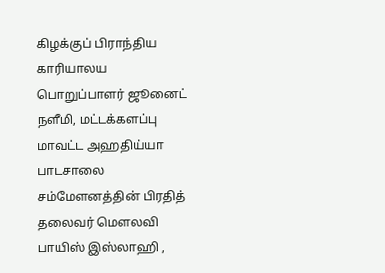கிழக்குப் பிராந்திய காரியாலய பொறுப்பாளர் ஜூனைட் நளீமி, மட்டக்களப்பு மாவட்ட அஹதிய்யா பாடசாலை சம்மேளனத்தின் பிரதித் தலைவர் மௌலவி பாயிஸ் இஸ்லாஹி ,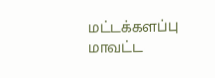மட்டக்களப்பு மாவட்ட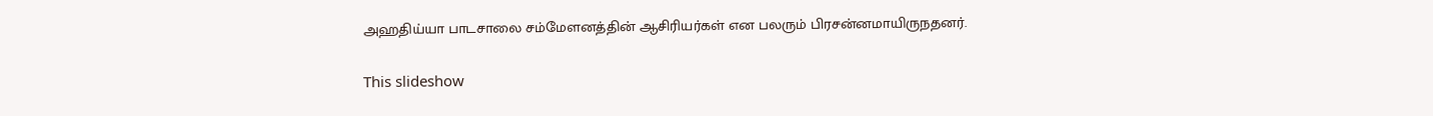அஹதிய்யா பாடசாலை சம்மேளனத்தின் ஆசிரியர்கள் என பலரும் பிரசன்னமாயிருநதனர்.

This slideshow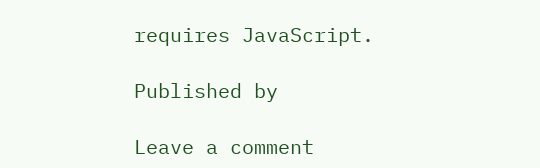requires JavaScript.

Published by

Leave a comment